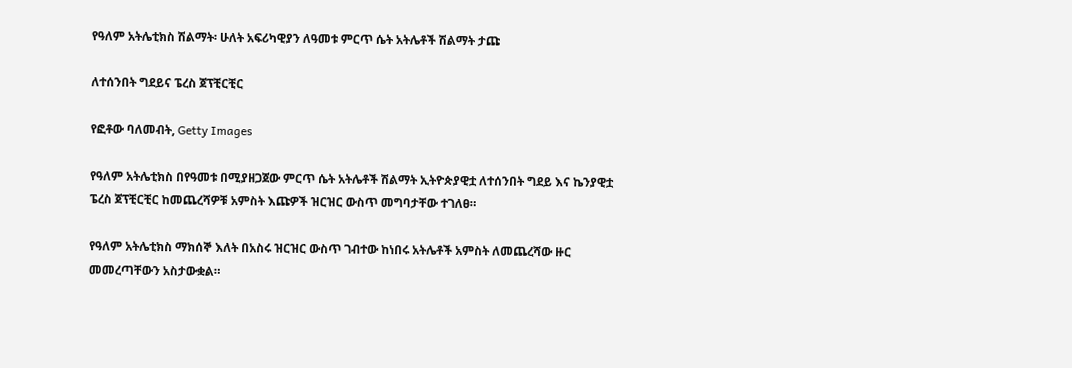የዓለም አትሌቲክስ ሽልማት፡ ሁለት አፍሪካዊያን ለዓመቱ ምርጥ ሴት አትሌቶች ሽልማት ታጩ

ለተሰንበት ግደይና ፔረስ ጀፕቺርቺር

የፎቶው ባለመብት, Getty Images

የዓለም አትሌቲክስ በየዓመቱ በሚያዘጋጀው ምርጥ ሴት አትሌቶች ሽልማት ኢትዮጵያዊቷ ለተሰንበት ግደይ እና ኬንያዊቷ ፔረስ ጀፕቺርቺር ከመጨረሻዎቹ አምስት እጩዎች ዝርዝር ውስጥ መግባታቸው ተገለፀ።

የዓለም አትሌቲክስ ማክሰኞ እለት በአስሩ ዝርዝር ውስጥ ገብተው ከነበሩ አትሌቶች አምስት ለመጨረሻው ዙር መመረጣቸውን አስታውቋል።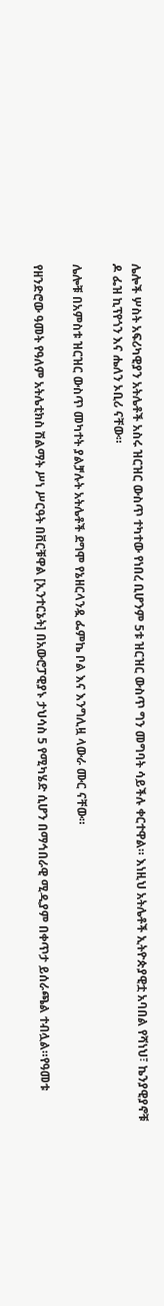ሌሎች ሦስት አፍሪካዊያን አትሌቶች አስሩ ዝርዝር ውስጥ ተካተው የነበረ ቢሆንም 5ቱ ዝርዝር ውስጥ ግን መግባት ሳይችሉ ቀርተዋል። እነዚህ አትሌቶች ኢትዮጵያዊቷ አባበል የሻነህ፣ ኬንያዊያኖቹ ዶ ፌዝ ኪፕየጎን እና ሔለን ኦቢሪ ናቸው።

ሌሎቹ በአምስቱ ዝርዝር ውስጥ መካተት ያልቻሉት አትሌቶች ደግሞ የኔዘርላንዷ ፌምኬ ቦል እና እንግሊዟ ላውራ ሙር ናቸው።

የዘንድሮው ዓመት የዓለም አትሌቲክስ ሽልማት ሥነ ሥርዓት በቨርቹዋል [ኢንተርኔት] በአውሮፓዊያኑ ታህሳስ 5 የሚካሄድ ሲሆን በማኅበራዊ ሚዲያም በቀጥታ ይሰራጫል ተብሏል።የዓመቱ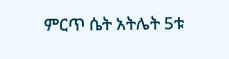ምርጥ ሴት አትሌት 5ቱ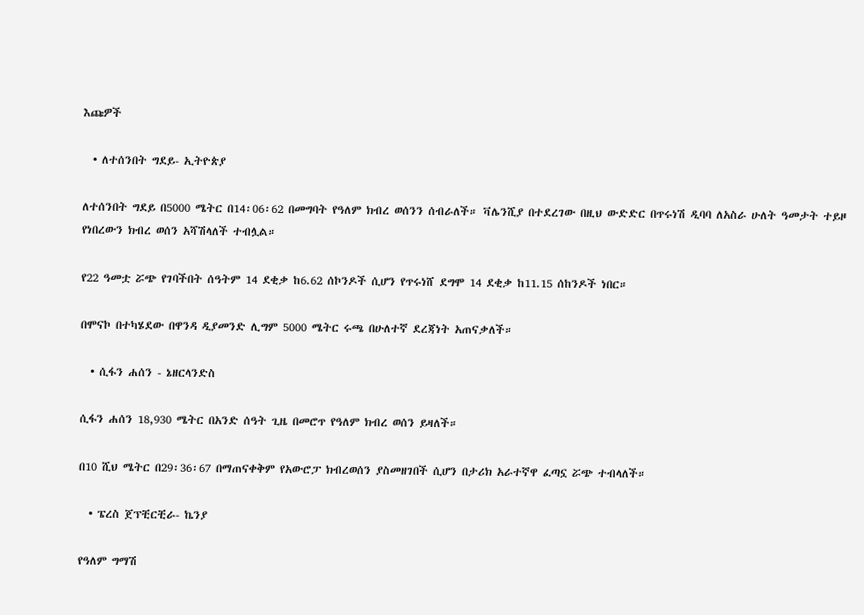እጩዎች

  • ለተሰንበት ግደይ- ኢትዮጵያ

ለተሰንበት ግደይ በ5000 ሜትር በ14፡06፡62 በመግባት የዓለም ክብረ ወሰንን ሰብራለች። ቫሌንሺያ በተደረገው በዚህ ውድድር በጥሩነሽ ዲባባ ለአስራ ሁለት ዓመታት ተይዞ የነበረውን ክብረ ወሰን አሻሽላለች ተብሏል።

የ22 ዓመቷ ሯጭ የገባችበት ሰዓትም 14 ደቂቃ ከ6.62 ሰኮንዶች ሲሆን የጥሩነሸ ደግሞ 14 ደቂቃ ከ11.15 ሰከንዶች ነበር።

በሞናኮ በተካሄደው በዋንዳ ዲያመንድ ሊግም 5000 ሜትር ሩጫ በሁለተኛ ደረጃነት አጠናቃለች።

  • ሲፋን ሐሰን - ኔዘርላንድስ

ሲፋን ሐሰን 18,930 ሜትር በአንድ ሰዓት ጊዜ በመሮጥ የዓለም ክብረ ወሰን ይዛለች።

በ10 ሺህ ሜትር በ29፡36፡67 በማጠናቀቅም የአውሮፓ ክብረወሰን ያስመዘገበች ሲሆን በታሪክ አራተኛዋ ፈጣኗ ሯጭ ተብላለች።

  • ፔረስ ጀፕቺርቺራ- ኬንያ

የዓለም ግማሽ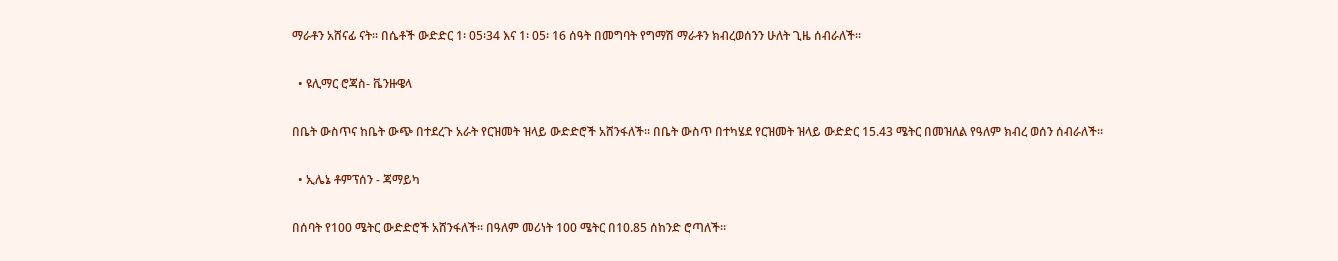ማራቶን አሸናፊ ናት። በሴቶች ውድድር 1፡ 05፡34 እና 1፡ 05፡ 16 ሰዓት በመግባት የግማሽ ማራቶን ክብረወሰንን ሁለት ጊዜ ሰብራለች።

  • ዩሊማር ሮጃስ- ቬንዙዌላ

በቤት ውስጥና ከቤት ውጭ በተደረጉ አራት የርዝመት ዝላይ ውድድሮች አሸንፋለች። በቤት ውስጥ በተካሄደ የርዝመት ዝላይ ውድድር 15.43 ሜትር በመዝለል የዓለም ክብረ ወሰን ሰብራለች።

  • ኢሌኔ ቶምፕሰን - ጃማይካ

በሰባት የ100 ሜትር ውድድሮች አሸንፋለች። በዓለም መሪነት 100 ሜትር በ10.85 ሰከንድ ሮጣለች።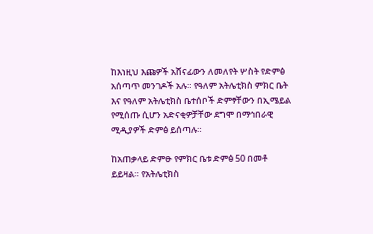ከእነዚህ እጩዎች አሸናፊውን ለመለየት ሦስት የድምፅ አሰጣጥ መንገዶች አሉ። የዓለም አትሌቲክስ ምክር ቤት እና የዓለም አትሌቲክስ ቤተሰቦች ድምፃቸውን በኢሜይል የሚሰጡ ሲሆን አድናቂዎቻቸው ደግሞ በማኅበራዊ ሚዲያዎች ድምፅ ይሰጣሉ።

ከአጠቃላይ ድምፁ የምክር ቤቱ ድምፅ 50 በመቶ ይይዛል። የአትሌቲክስ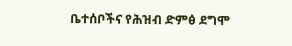ቤተሰቦችና የሕዝብ ድምፅ ደግሞ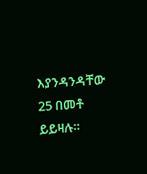እያንዳንዳቸው 25 በመቶ ይይዛሉ።